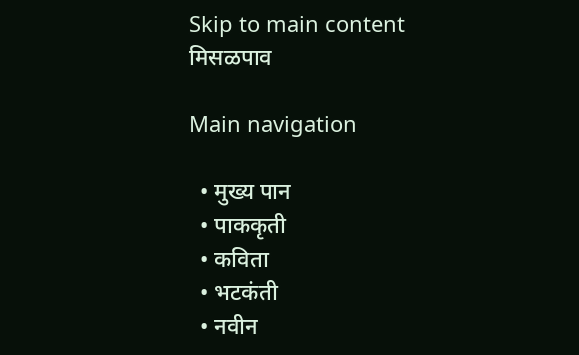Skip to main content
मिसळपाव

Main navigation

  • मुख्य पान
  • पाककृती
  • कविता
  • भटकंती
  • नवीन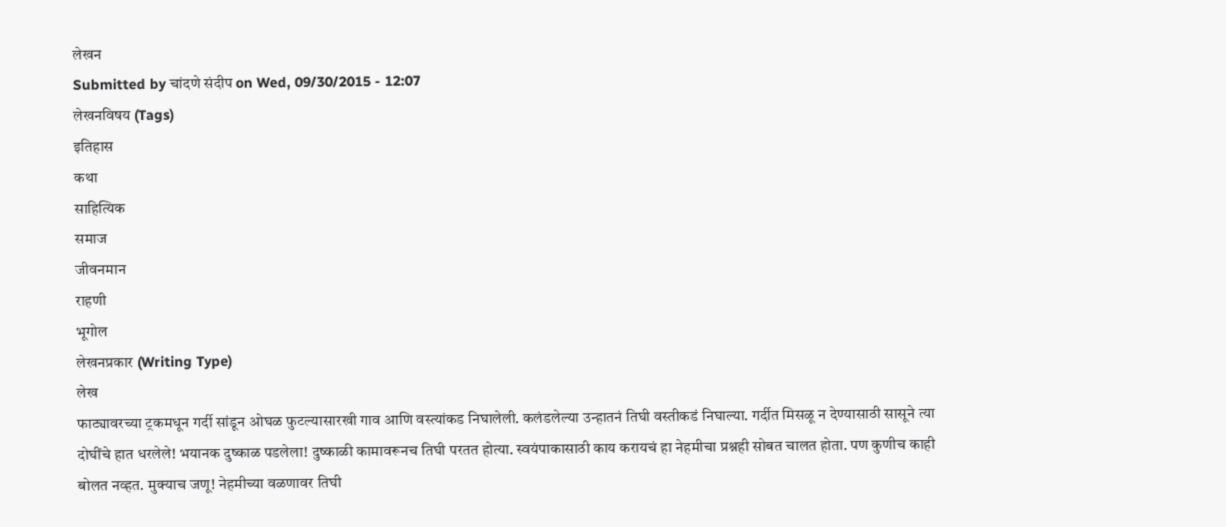लेखन
Submitted by चांदणे संदीप on Wed, 09/30/2015 - 12:07
लेखनविषय (Tags)
इतिहास
कथा
साहित्यिक
समाज
जीवनमान
राहणी
भूगोल
लेखनप्रकार (Writing Type)
लेख
फाट्यावरच्या ट्रकमधून गर्दी सांडून ओघळ फुटल्यासारखी गाव आणि वस्त्यांकड निघालेली. कलंडलेल्या उन्हातनं तिघी वस्तीकडं निघाल्या. गर्दीत मिसळू न देण्यासाठी सासूने त्या दोघींचे हात धरलेले! भयानक दुष्काळ पडलेला! दुष्काळी कामावरूनच तिघी परतत होत्या. स्वयंपाकासाठी काय करायचं हा नेहमीचा प्रश्नही सोबत चालत होता. पण कुणीच काही बोलत नव्हत. मुक्याच जणू! नेहमीच्या वळणावर तिघी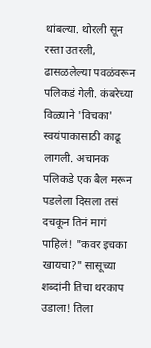थांबल्या. थोरली सून रस्ता उतरली, ढासळलेल्या पवळंवरून पलिकडं गेली. कंबरेच्या विळ्याने 'विचका' स्वयंपाकासाठी काढू लागली. अचानक पलिकडे एक बैल मरून पडलेला दिसला तसं दचकून तिनं मागं पाहिलं! "कवर इचका खायचा?" सासूच्या शब्दांनी तिचा थरकाप उडाला! तिला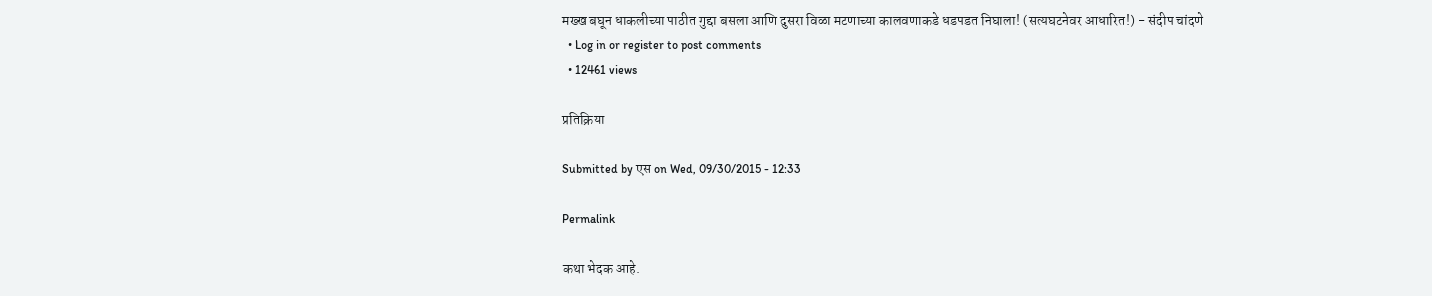मख्ख बघून धाकलीच्या पाठीत गुद्दा बसला आणि दुसरा विळा मटणाच्या कालवणाकडे धडपडत निघाला! (सत्यघटनेवर आधारित!) - संदीप चांदणे
  • Log in or register to post comments
  • 12461 views

प्रतिक्रिया

Submitted by एस on Wed, 09/30/2015 - 12:33

Permalink

कथा भेदक आहे.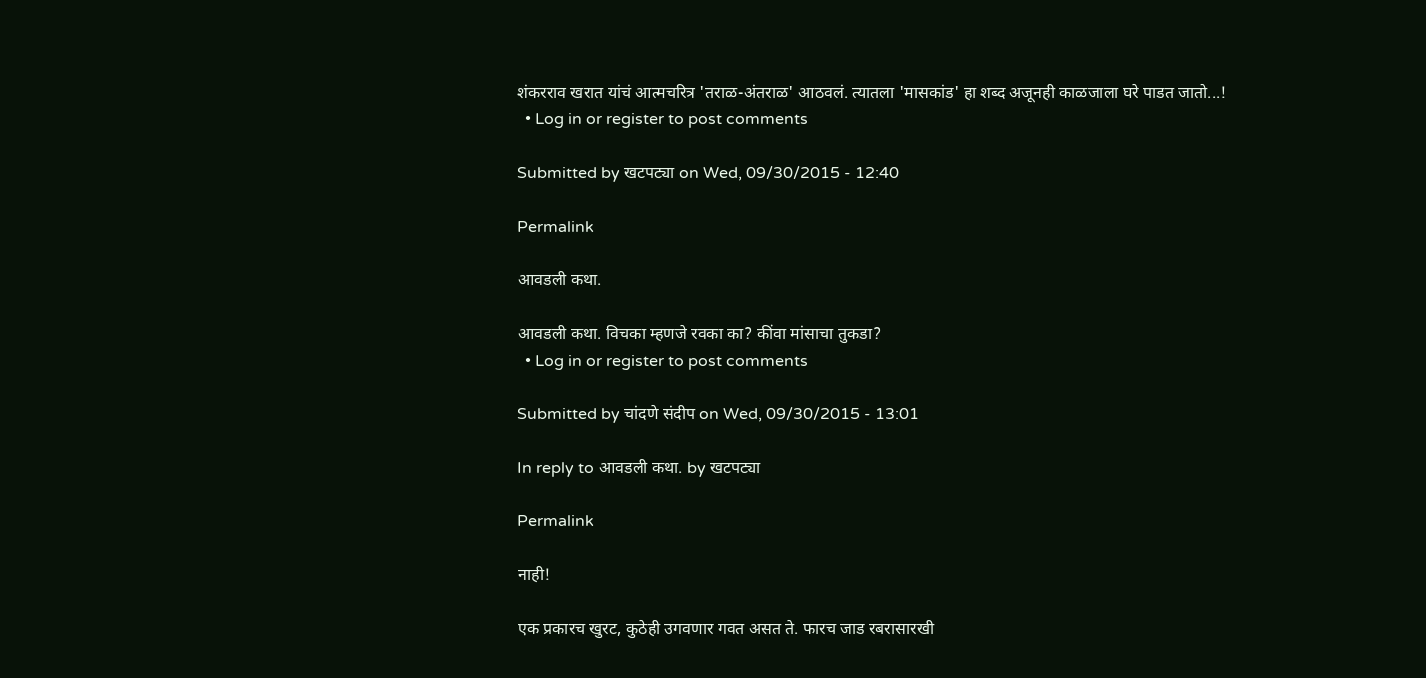शंकरराव खरात यांचं आत्मचरित्र 'तराळ-अंतराळ' आठवलं. त्यातला 'मासकांड' हा शब्द अजूनही काळजाला घरे पाडत जातो...!
  • Log in or register to post comments

Submitted by खटपट्या on Wed, 09/30/2015 - 12:40

Permalink

आवडली कथा.

आवडली कथा. विचका म्हणजे रवका का? कींवा मांसाचा तुकडा?
  • Log in or register to post comments

Submitted by चांदणे संदीप on Wed, 09/30/2015 - 13:01

In reply to आवडली कथा. by खटपट्या

Permalink

नाही!

एक प्रकारच खुरट, कुठेही उगवणार गवत असत ते. फारच जाड रबरासारखी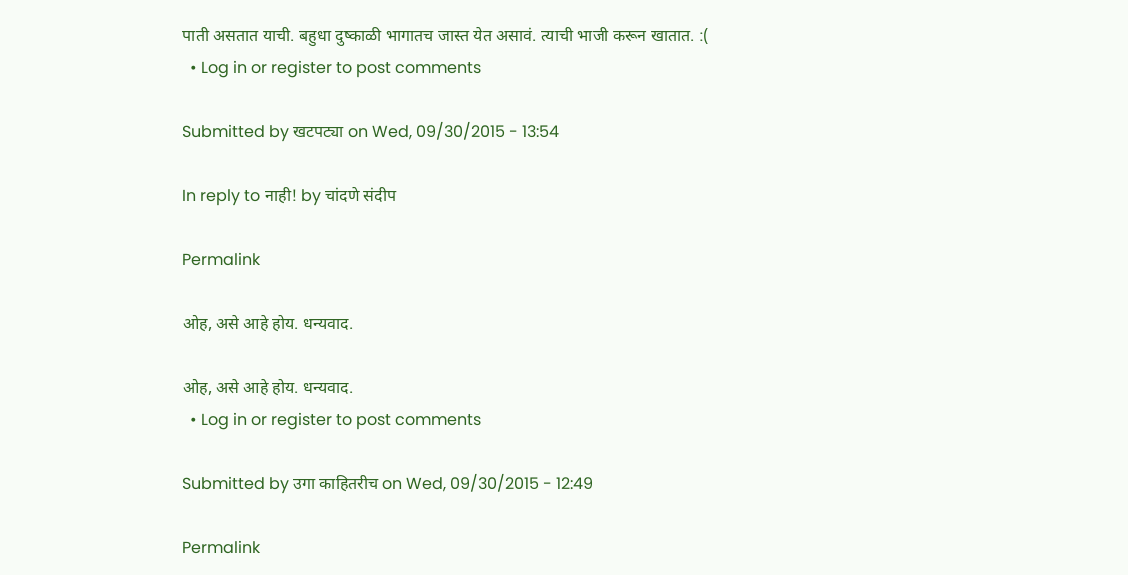पाती असतात याची. बहुधा दुष्काळी भागातच जास्त येत असावं. त्याची भाजी करून खातात. :(
  • Log in or register to post comments

Submitted by खटपट्या on Wed, 09/30/2015 - 13:54

In reply to नाही! by चांदणे संदीप

Permalink

ओह, असे आहे होय. धन्यवाद.

ओह, असे आहे होय. धन्यवाद.
  • Log in or register to post comments

Submitted by उगा काहितरीच on Wed, 09/30/2015 - 12:49

Permalink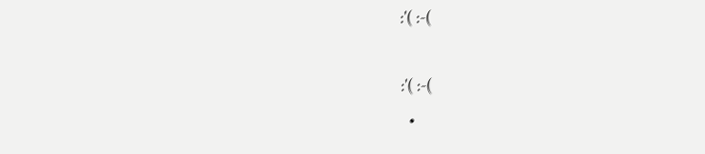:'( :-(

:'( :-(
  •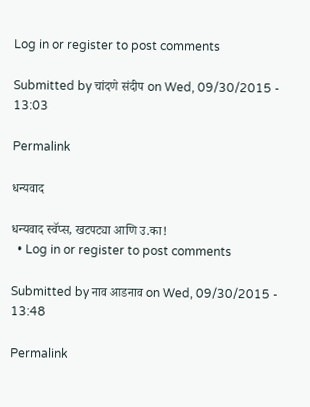Log in or register to post comments

Submitted by चांदणे संदीप on Wed, 09/30/2015 - 13:03

Permalink

धन्यवाद

धन्यवाद स्वॅप्स, खटपट्या आणि उ.का!
  • Log in or register to post comments

Submitted by नाव आडनाव on Wed, 09/30/2015 - 13:48

Permalink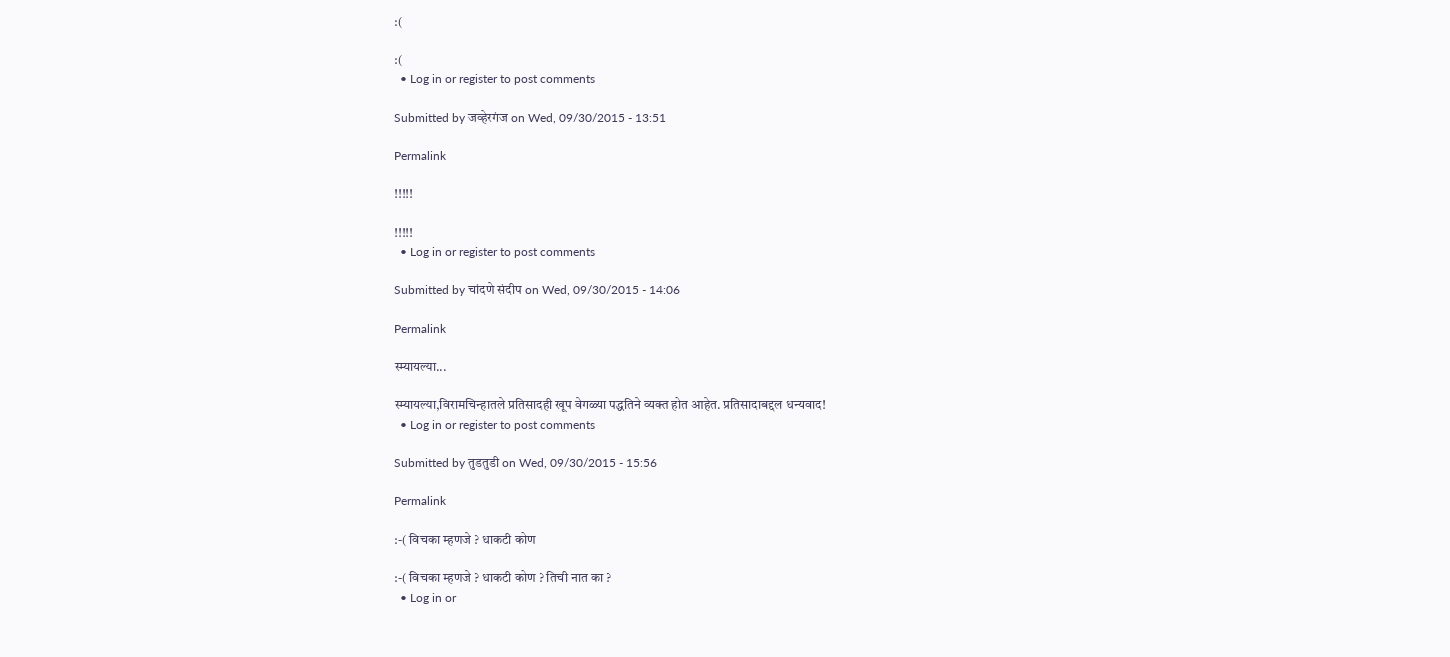:(

:(
  • Log in or register to post comments

Submitted by जव्हेरगंज on Wed, 09/30/2015 - 13:51

Permalink

!!!!!

!!!!!
  • Log in or register to post comments

Submitted by चांदणे संदीप on Wed, 09/30/2015 - 14:06

Permalink

स्म्यायल्या...

स्म्यायल्या,विरामचिन्हातले प्रतिसादही खूप वेगळ्या पद्धतिने व्यक्त होत आहेत. प्रतिसादाबद्दल धन्यवाद!
  • Log in or register to post comments

Submitted by तुडतुडी on Wed, 09/30/2015 - 15:56

Permalink

:-( विचका म्हणजे ? धाकटी कोण

:-( विचका म्हणजे ? धाकटी कोण ? तिची नात का ?
  • Log in or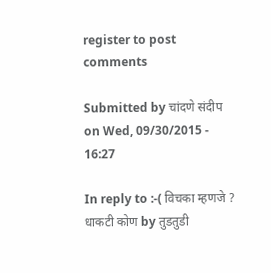register to post comments

Submitted by चांदणे संदीप on Wed, 09/30/2015 - 16:27

In reply to :-( विचका म्हणजे ? धाकटी कोण by तुडतुडी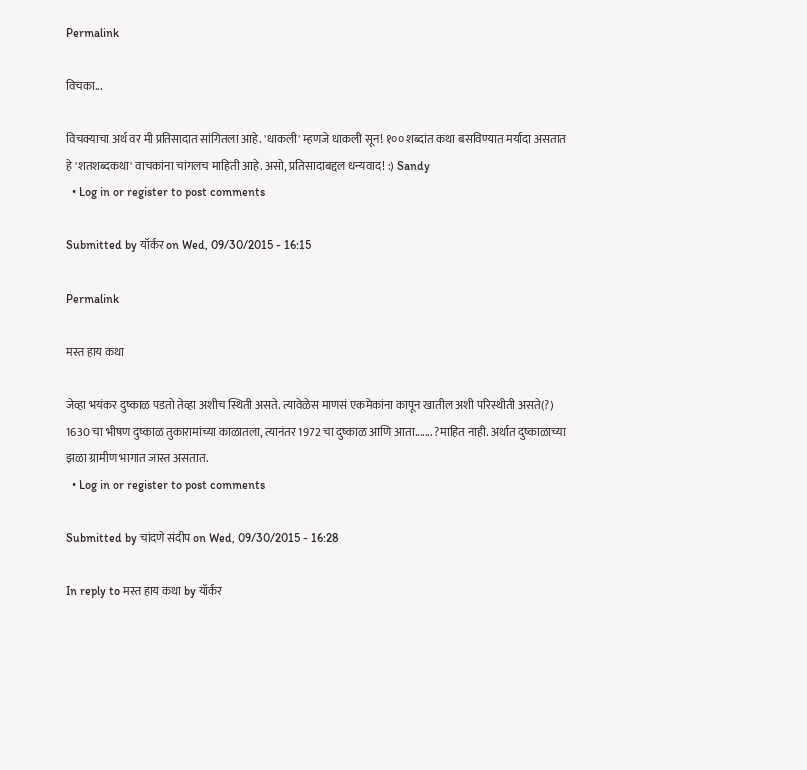Permalink

विचका...

विचक्याचा अर्थ वर मी प्रतिसादात सांगितला आहे. 'धाकली' म्हणजे धाकली सून! १०० शब्दांत कथा बसविण्यात मर्यादा असतात हे 'शतशब्दकथा' वाचकांना चांगलच माहिती आहे. असो, प्रतिसादाबद्दल धन्यवाद! :) Sandy
  • Log in or register to post comments

Submitted by यॉर्कर on Wed, 09/30/2015 - 16:15

Permalink

मस्त हाय कथा

जेव्हा भयंकर दुष्काळ पडतो तेव्हा अशीच स्थिती असते. त्यावेळेस माणसं एकमेकांना कापून खातील अशी परिस्थीती असते(?) 1630 चा भीषण दुष्काळ तुकारामांच्या काळातला, त्यानंतर 1972 चा दुष्काळ आणि आता....... ?माहित नाही. अर्थात दुष्काळाच्या झळा ग्रामीण भागात जास्त असतात.
  • Log in or register to post comments

Submitted by चांदणे संदीप on Wed, 09/30/2015 - 16:28

In reply to मस्त हाय कथा by यॉर्कर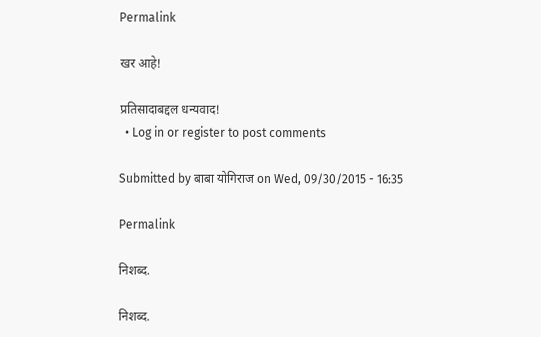Permalink

खर आहे!

प्रतिसादाबद्दल धन्यवाद!
  • Log in or register to post comments

Submitted by बाबा योगिराज on Wed, 09/30/2015 - 16:35

Permalink

निशब्द.

निशब्द.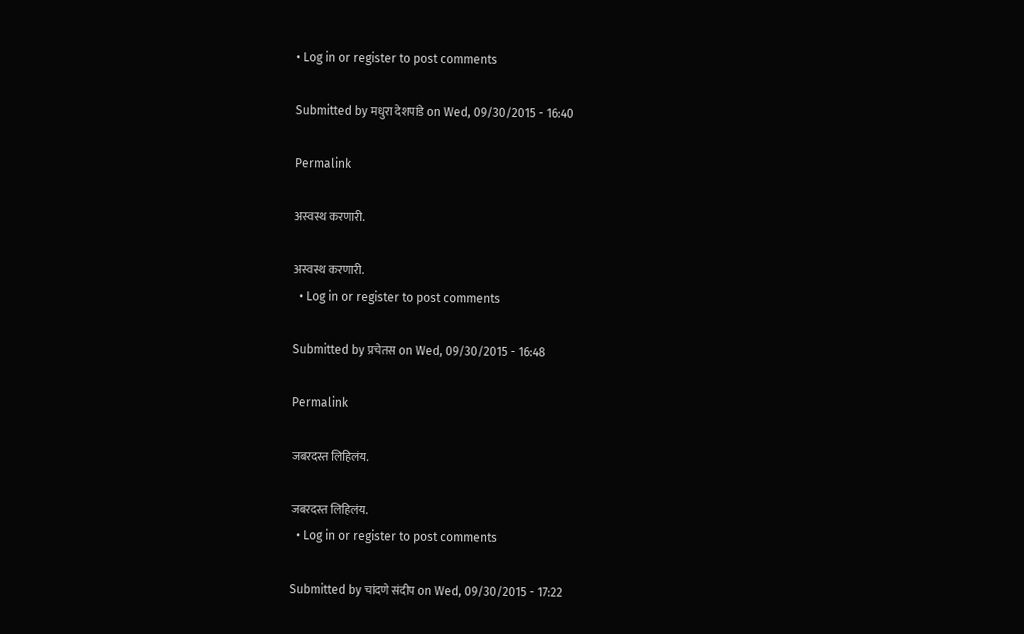• Log in or register to post comments

Submitted by मधुरा देशपांडे on Wed, 09/30/2015 - 16:40

Permalink

अस्वस्थ करणारी.

अस्वस्थ करणारी.
  • Log in or register to post comments

Submitted by प्रचेतस on Wed, 09/30/2015 - 16:48

Permalink

जबरदस्त लिहिलंय.

जबरदस्त लिहिलंय.
  • Log in or register to post comments

Submitted by चांदणे संदीप on Wed, 09/30/2015 - 17:22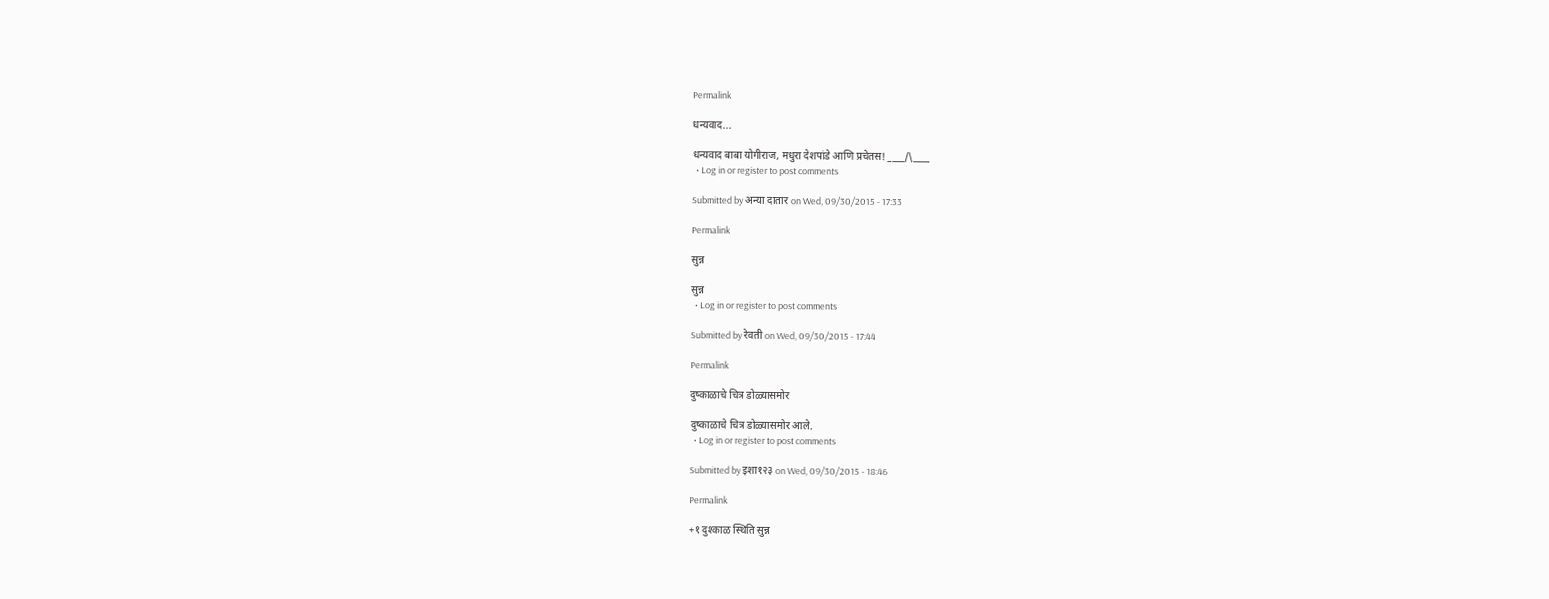Permalink

धन्यवाद...

धन्यवाद बाबा योगीराज, मधुरा देशपांडे आणि प्रचेतस! ____/\____
  • Log in or register to post comments

Submitted by अन्या दातार on Wed, 09/30/2015 - 17:33

Permalink

सुन्न

सुन्न
  • Log in or register to post comments

Submitted by रेवती on Wed, 09/30/2015 - 17:44

Permalink

दुष्काळाचे चित्र डोळ्यासमोर

दुष्काळाचे चित्र डोळ्यासमोर आले.
  • Log in or register to post comments

Submitted by इशा१२३ on Wed, 09/30/2015 - 18:46

Permalink

+१ दुश्काळ स्थिति सुन्न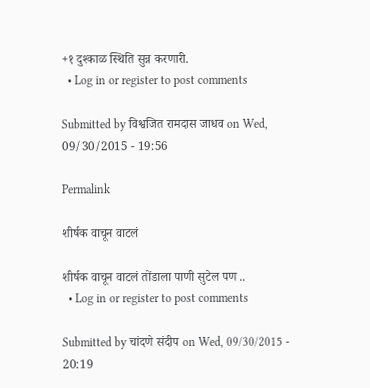+१ दुश्काळ स्थिति सुन्न करणारी.
  • Log in or register to post comments

Submitted by विश्वजित रामदास जाधव on Wed, 09/30/2015 - 19:56

Permalink

शीर्षक वाचून वाटलं

शीर्षक वाचून वाटलं तोंडाला पाणी सुटेल पण ..
  • Log in or register to post comments

Submitted by चांदणे संदीप on Wed, 09/30/2015 - 20:19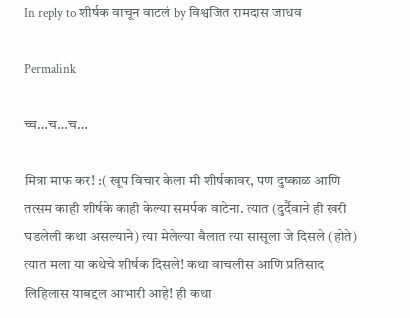In reply to शीर्षक वाचून वाटलं by विश्वजित रामदास जाधव

Permalink

च्च…च…च…

मित्रा माफ कर! :( खूप विचार केला मी शीर्षकावर, पण दुष्काळ आणि तत्सम काही शीर्षके काही केल्या समर्पक वाटेना. त्यात (दुर्दैवाने ही खरी घडलेली कथा असल्याने) त्या मेलेल्या बैलात त्या सासूला जे दिसले (होते) त्यात मला या कथेचे शीर्षक दिसले! कथा वाचलीस आणि प्रतिसाद लिहिलास याबद्दल आभारी आहे! ही कथा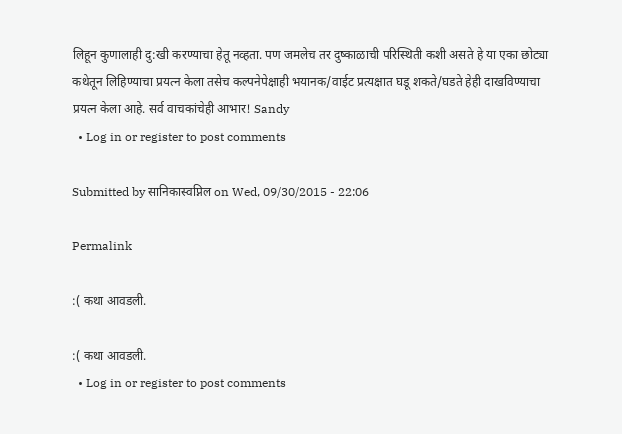लिहून कुणालाही दु:खी करण्याचा हेतू नव्हता. पण जमलेच तर दुष्काळाची परिस्थिती कशी असते हे या एका छोट्या कथेतून लिहिण्याचा प्रयत्न केला तसेच कल्पनेपेक्षाही भयानक/वाईट प्रत्यक्षात घडू शकते/घडते हेही दाखविण्याचा प्रयत्न केला आहे. सर्व वाचकांचेही आभार! Sandy
  • Log in or register to post comments

Submitted by सानिकास्वप्निल on Wed, 09/30/2015 - 22:06

Permalink

:( कथा आवडली.

:( कथा आवडली.
  • Log in or register to post comments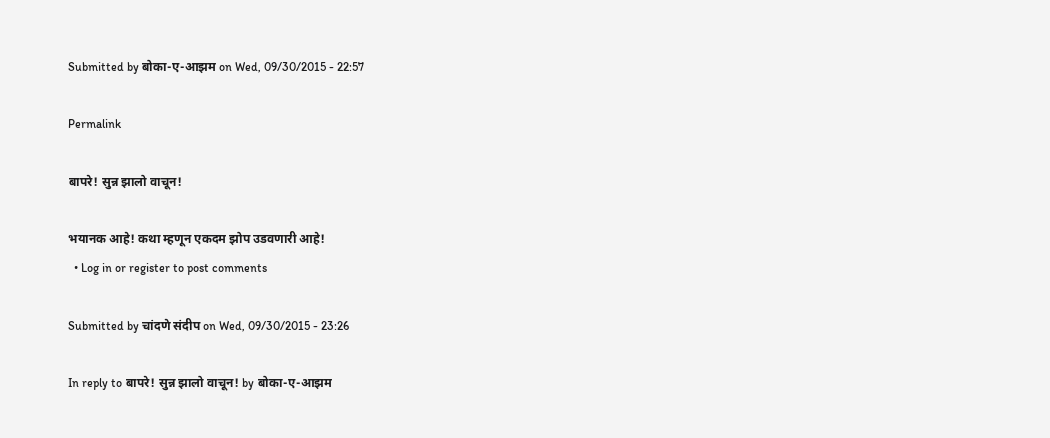Submitted by बोका-ए-आझम on Wed, 09/30/2015 - 22:57

Permalink

बापरे! सुन्न झालो वाचून!

भयानक आहे! कथा म्हणून एकदम झोप उडवणारी आहे!
  • Log in or register to post comments

Submitted by चांदणे संदीप on Wed, 09/30/2015 - 23:26

In reply to बापरे! सुन्न झालो वाचून! by बोका-ए-आझम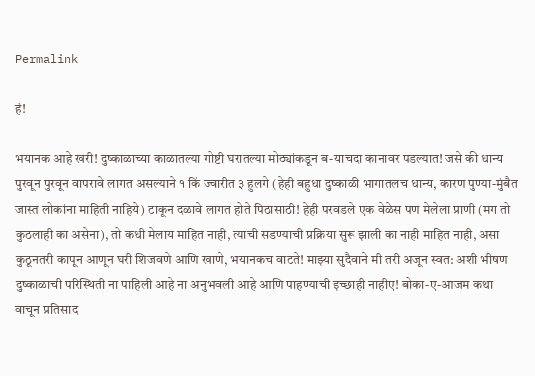Permalink

हं!

भयानक आहे खरी! दुष्काळाच्या काळातल्या गोष्टी घरातल्या मोठ्यांकडून ब-याचदा कानावर पडल्यात! जसे की धान्य पुरवून पुरवून वापरावे लागत असल्याने १ किं ज्वारीत ३ हुलगे (हेही बहुधा दुष्काळी भागातलच धान्य, कारण पुण्या-मुंबैत जास्त लोकांना माहिती नाहिये) टाकून दळावे लागत होते पिठासाठी! हेही परवडले एक वेळेस पण मेलेला प्राणी (मग तो कुठलाही का असेना), तो कधी मेलाय माहित नाही, त्याची सडण्याची प्रक्रिया सुरू झाली का नाही माहित नाही, असा कुठूनतरी कापून आणून घरी शिजवणे आणि खाणे, भयानकच वाटते! माझ्या सुदैवाने मी तरी अजून स्वत: अशी भीषण दुष्काळाची परिस्थिती ना पाहिली आहे ना अनुभवली आहे आणि पाहण्याची इच्छाही नाहीए! बोका-ए-आजम कथा वाचून प्रतिसाद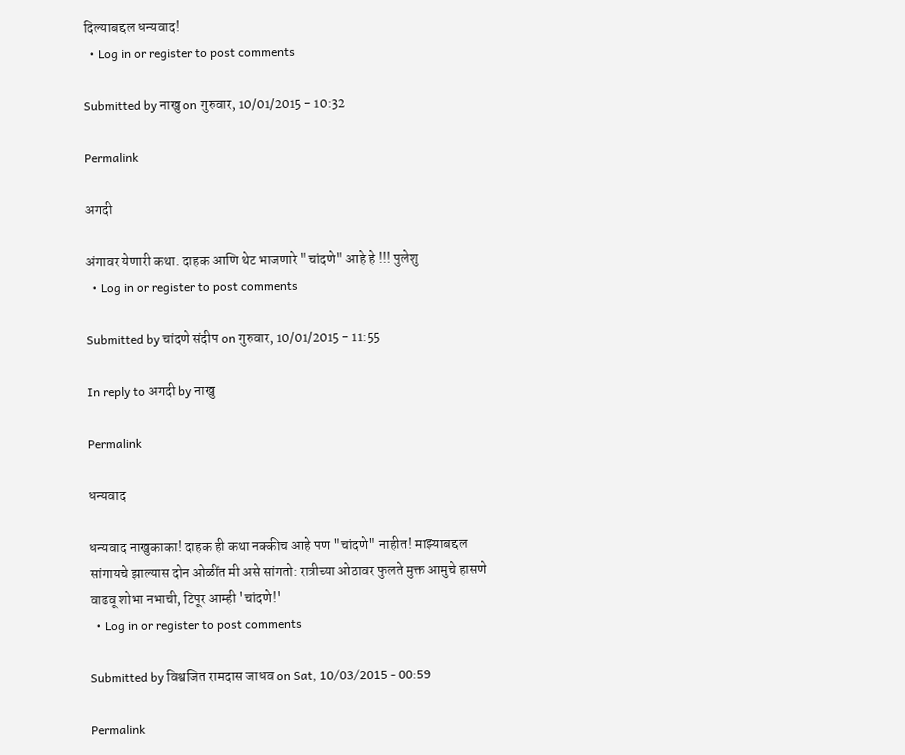दिल्याबद्दल धन्यवाद!
  • Log in or register to post comments

Submitted by नाखु on गुरुवार, 10/01/2015 - 10:32

Permalink

अगदी

अंगावर येणारी कथा. दाहक आणि थेट भाजणारे "चांदणे" आहे हे !!! पुलेशु
  • Log in or register to post comments

Submitted by चांदणे संदीप on गुरुवार, 10/01/2015 - 11:55

In reply to अगदी by नाखु

Permalink

धन्यवाद

धन्यवाद नाखुकाका! दाहक ही कथा नक्कीच आहे पण "चांदणे" नाहीत! माझ्याबद्दल सांगायचे झाल्यास दोन ओळींत मी असे सांगतो: रात्रीच्या ओठावर फुलते मुक्त आमुचे हासणे वाढवू शोभा नभाची, टिपूर आम्ही 'चांदणे!'
  • Log in or register to post comments

Submitted by विश्वजित रामदास जाधव on Sat, 10/03/2015 - 00:59

Permalink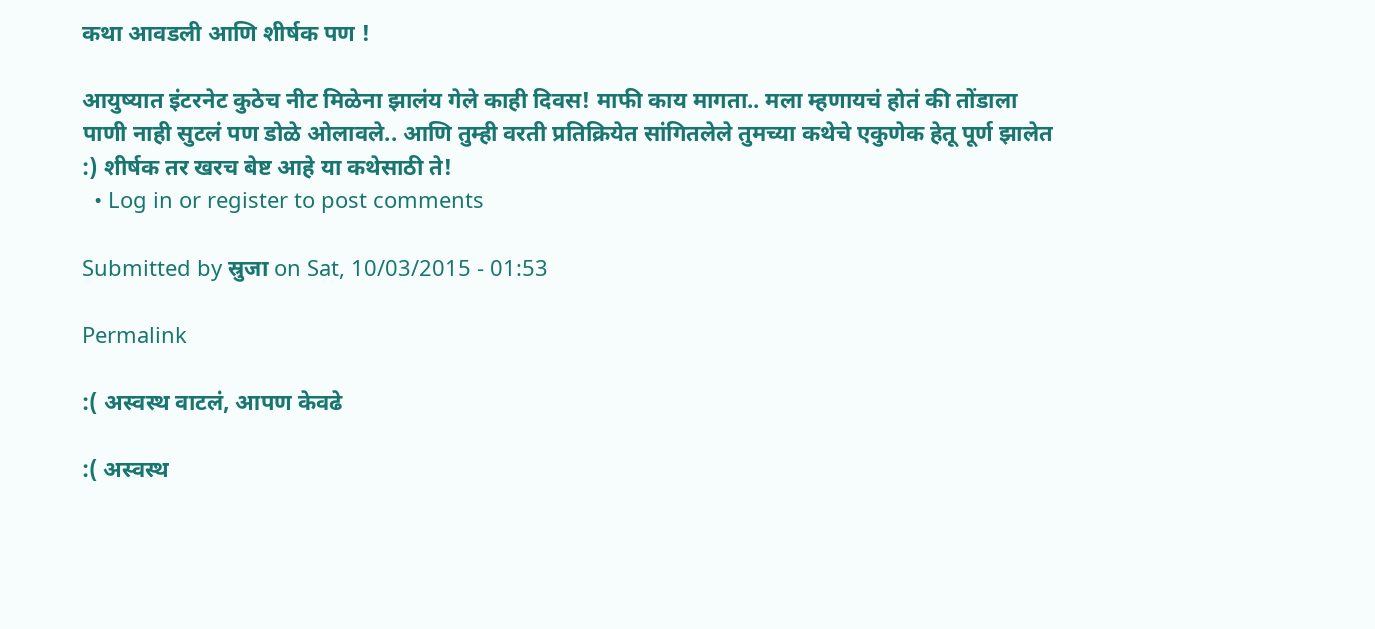कथा आवडली आणि शीर्षक पण !

आयुष्यात इंटरनेट कुठेच नीट मिळेना झालंय गेले काही दिवस! माफी काय मागता.. मला म्हणायचं होतं की तोंडाला पाणी नाही सुटलं पण डोळे ओलावले.. आणि तुम्ही वरती प्रतिक्रियेत सांगितलेले तुमच्या कथेचे एकुणेक हेतू पूर्ण झालेत :) शीर्षक तर खरच बेष्ट आहे या कथेसाठी ते!
  • Log in or register to post comments

Submitted by स्रुजा on Sat, 10/03/2015 - 01:53

Permalink

:( अस्वस्थ वाटलं, आपण केवढे

:( अस्वस्थ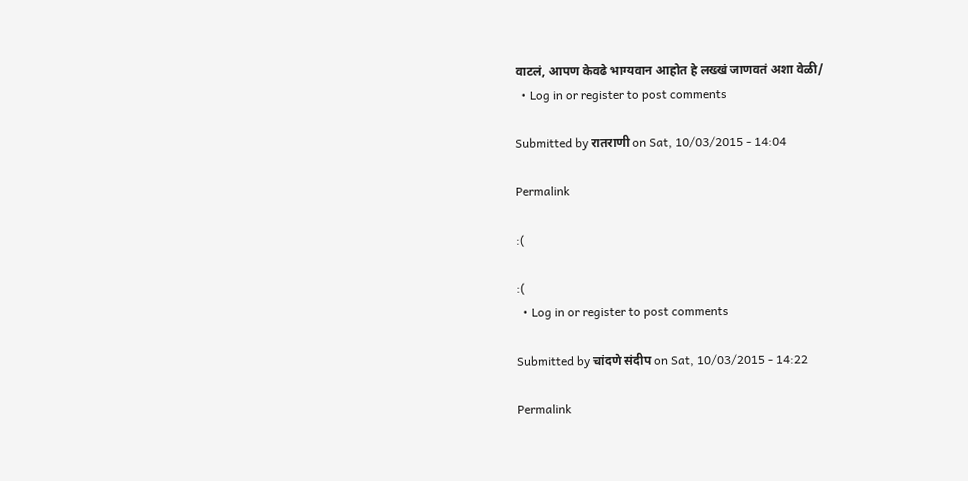वाटलं, आपण केवढे भाग्यवान आहोत हे लख्खं जाणवतं अशा वेळी/
  • Log in or register to post comments

Submitted by रातराणी on Sat, 10/03/2015 - 14:04

Permalink

:(

:(
  • Log in or register to post comments

Submitted by चांदणे संदीप on Sat, 10/03/2015 - 14:22

Permalink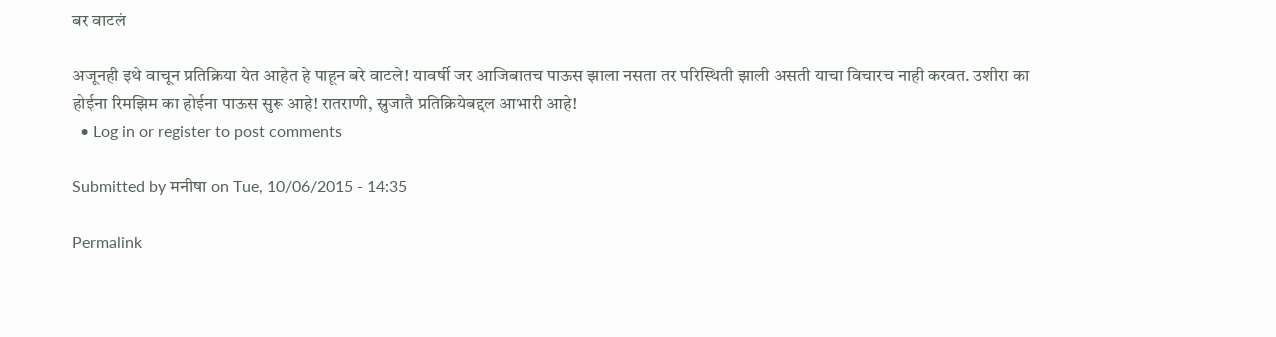बर वाटलं

अजूनही इथे वाचून प्रतिक्रिया येत आहेत हे पाहून बरे वाटले! यावर्षी जर आजिबातच पाऊस झाला नसता तर परिस्थिती झाली असती याचा विचारच नाही करवत. उशीरा का होईना रिमझिम का होईना पाऊस सुरू आहे! रातराणी, स्रुजातै प्रतिक्रियेबद्दल आभारी आहे!
  • Log in or register to post comments

Submitted by मनीषा on Tue, 10/06/2015 - 14:35

Permalink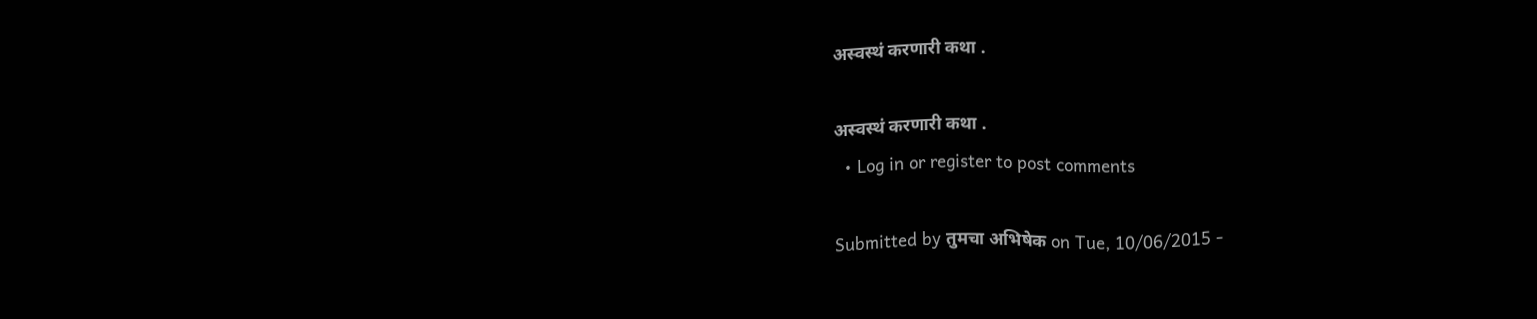अस्वस्थं करणारी कथा .

अस्वस्थं करणारी कथा .
  • Log in or register to post comments

Submitted by तुमचा अभिषेक on Tue, 10/06/2015 -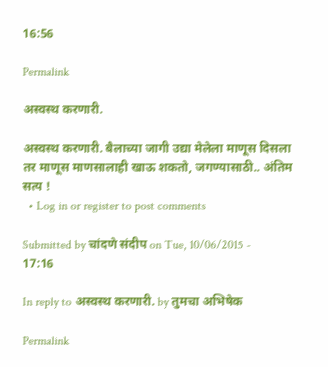16:56

Permalink

अस्वस्थ करणारी.

अस्वस्थ करणारी. बैलाच्या जागी उद्या मेलेला माणूस दिसला तर माणूस माणसालाही खाऊ शकतो, जगण्यासाठी.. अंतिम सत्य !
  • Log in or register to post comments

Submitted by चांदणे संदीप on Tue, 10/06/2015 - 17:16

In reply to अस्वस्थ करणारी. by तुमचा अभिषेक

Permalink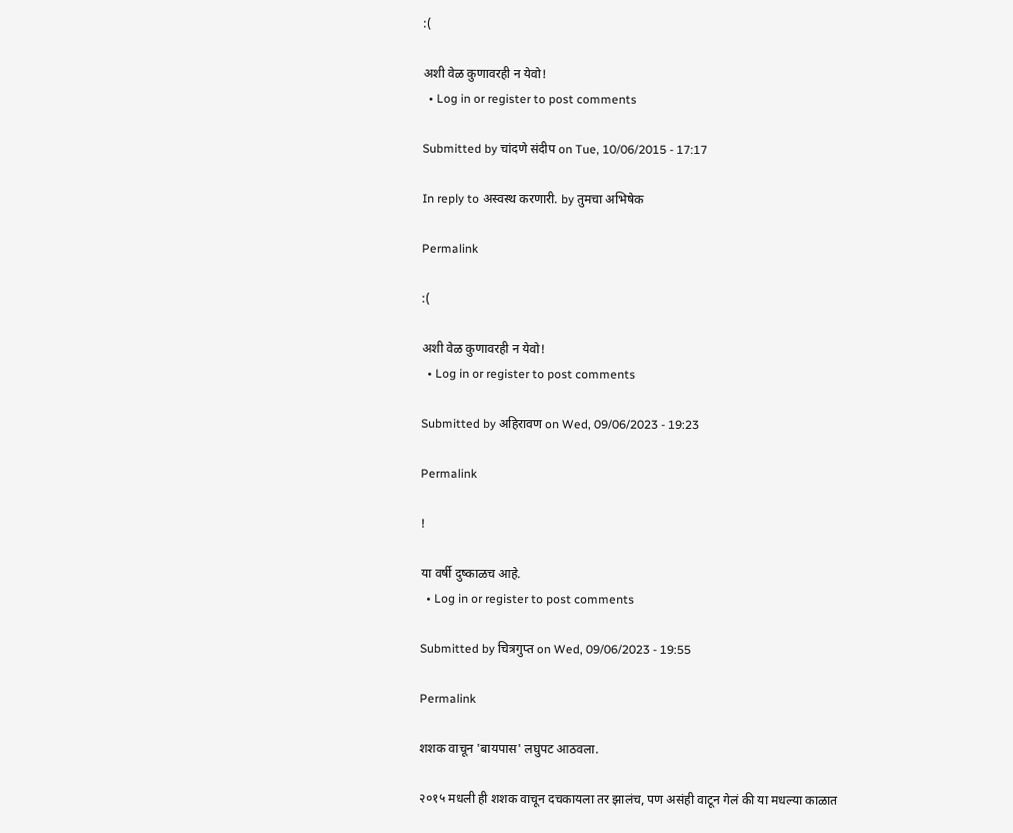:(

अशी वेळ कुणावरही न येवो!
  • Log in or register to post comments

Submitted by चांदणे संदीप on Tue, 10/06/2015 - 17:17

In reply to अस्वस्थ करणारी. by तुमचा अभिषेक

Permalink

:(

अशी वेळ कुणावरही न येवो!
  • Log in or register to post comments

Submitted by अहिरावण on Wed, 09/06/2023 - 19:23

Permalink

!

या वर्षी दुष्काळच आहे.
  • Log in or register to post comments

Submitted by चित्रगुप्त on Wed, 09/06/2023 - 19:55

Permalink

शशक वाचून 'बायपास' लघुपट आठवला.

२०१५ मधली ही शशक वाचून दचकायला तर झालंच, पण असंही वाटून गेलं की या मधल्या काळात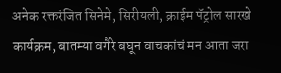अनेक रक्तरंजित सिनेमे, सिरीयली, क्राईम पॅट्रोल सारखे कार्यक्रम, बातम्या वगैरे बघून वाचकांचं मन आता जरा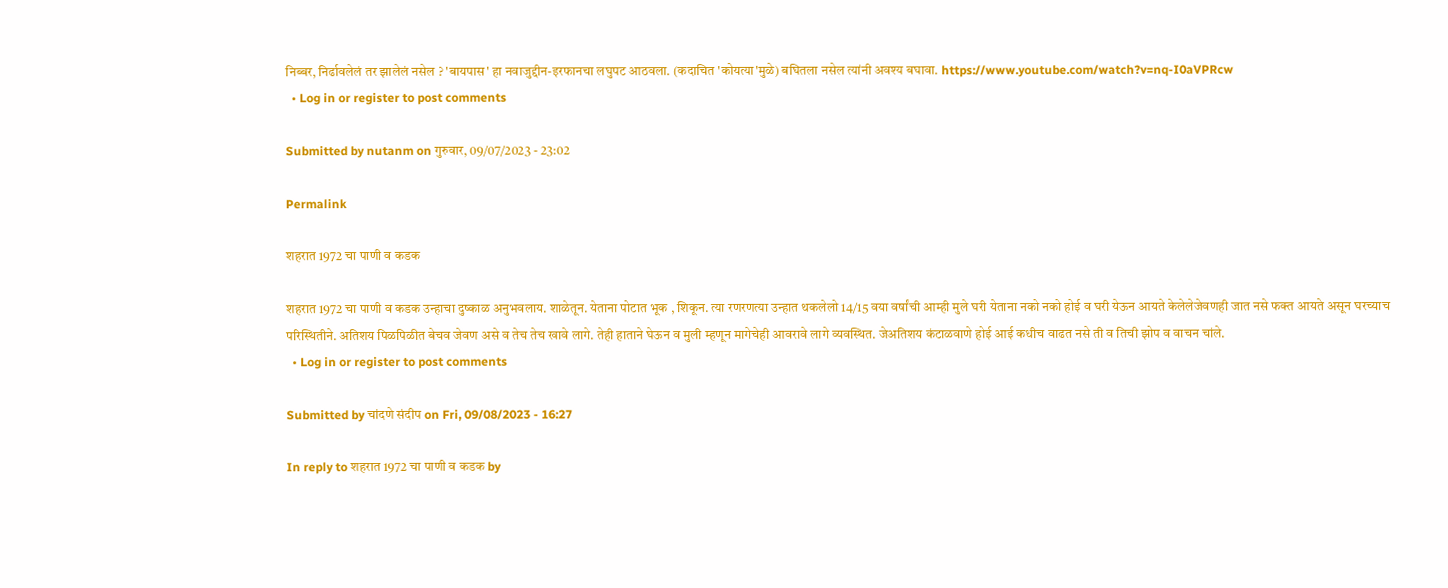निब्बर, निर्ढावलेलं तर झालेलं नसेल ? 'बायपास' हा नवाजुद्दीन-इरफानचा लघुपट आठवला. (कदाचित 'कोयत्या'मुळे) बघितला नसेल त्यांनी अवश्य बघावा. https://www.youtube.com/watch?v=nq-I0aVPRcw
  • Log in or register to post comments

Submitted by nutanm on गुरुवार, 09/07/2023 - 23:02

Permalink

शहरात 1972 चा पाणी व कडक

शहरात 1972 चा पाणी व कडक उन्हाचा दुष्काळ अनुभवलाय. शाळेतून‌. येताना पोटात भूक , शिकून. त्या रणरणत्या उन्हात थकलेलो 14/15 वया वर्षांची आम्ही मुले घरी येताना नको नको होई व घरी येऊन आयते केलेले‌जेवणही जात नसे फक्त आयते असून घरच्याच परिस्थितीने. अतिशय पिळपिळीत बेचव जेवण असे व तेच तेच खावे लागे. तेही हाताने घेऊन व मुली म्हणून मागेचेही आवरावे लागे व्यवस्थित. जेअतिशय कंटाळवाणे होई आई कधीच वाढत नसे ती व तिची झोप व वाचन चांले.
  • Log in or register to post comments

Submitted by चांदणे संदीप on Fri, 09/08/2023 - 16:27

In reply to शहरात 1972 चा पाणी व कडक by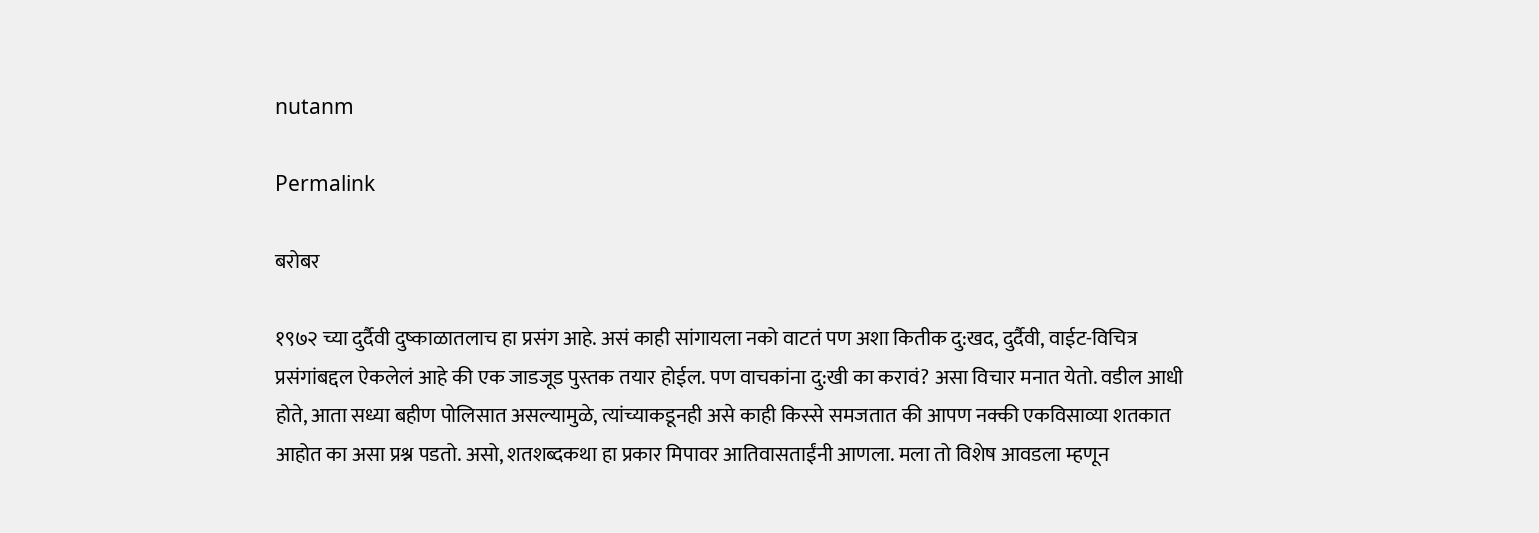nutanm

Permalink

बरोबर

१९७२ च्या दुर्दैवी दुष्काळातलाच हा प्रसंग आहे. असं काही सांगायला नको वाटतं पण अशा कितीक दु:खद, दुर्दैवी, वाईट-विचित्र प्रसंगांबद्दल ऐकलेलं आहे की एक जाडजूड पुस्तक तयार होईल. पण वाचकांना दु:खी का करावं? असा विचार मनात येतो. वडील आधी होते, आता सध्या बहीण पोलिसात असल्यामुळे, त्यांच्याकडूनही असे काही किस्से समजतात की आपण नक्की एकविसाव्या शतकात आहोत का असा प्रश्न पडतो. असो, शतशब्दकथा हा प्रकार मिपावर आतिवासताईंनी आणला. मला तो विशेष आवडला म्हणून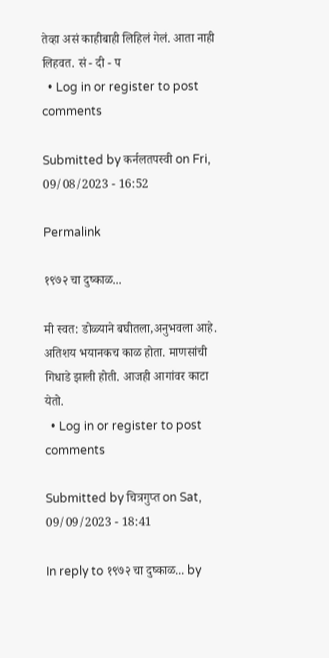तेव्हा असं काहीबाही लिहिलं गेलं. आता नाही लिहवत. सं - दी - प
  • Log in or register to post comments

Submitted by कर्नलतपस्वी on Fri, 09/08/2023 - 16:52

Permalink

१९७२ चा दुष्काळ...

मी स्वत: डोळ्याने बघीतला,अनुभवला आहे. अतिशय भयानकच काळ होता. माणसांची गिधाडे झाली होती. आजही आगांवर काटा येतो.
  • Log in or register to post comments

Submitted by चित्रगुप्त on Sat, 09/09/2023 - 18:41

In reply to १९७२ चा दुष्काळ... by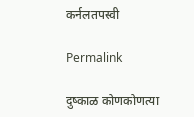कर्नलतपस्वी

Permalink

दुष्काळ कोणकोणत्या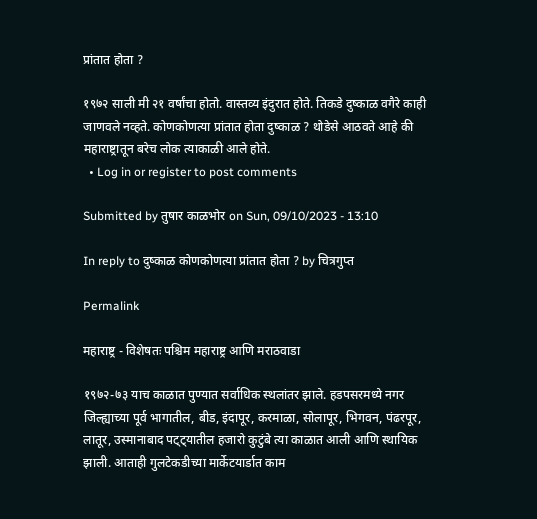प्रांतात होता ?

१९७२ साली मी २१ वर्षांचा होतो. वास्तव्य इंदुरात होते. तिकडे दुष्काळ वगैरे काही जाणवले नव्हते. कोणकोणत्या प्रांतात होता दुष्काळ ? थोडेसे आठवते आहे की महाराष्ट्रातून बरेच लोक त्याकाळी आले होते.
  • Log in or register to post comments

Submitted by तुषार काळभोर on Sun, 09/10/2023 - 13:10

In reply to दुष्काळ कोणकोणत्या प्रांतात होता ? by चित्रगुप्त

Permalink

महाराष्ट्र - विशेषतः पश्चिम महाराष्ट्र आणि मराठवाडा

१९७२-७३ याच काळात पुण्यात सर्वाधिक स्थलांतर झाले. हडपसरमध्ये नगर जिल्ह्याच्या पूर्व भागातील, बीड, इंदापूर, करमाळा, सोलापूर, भिगवन, पंढरपूर, लातूर, उस्मानाबाद पट्ट्यातील हजारो कुटुंबे त्या काळात आली आणि स्थायिक झाली. आताही गुलटेकडीच्या मार्केटयार्डात काम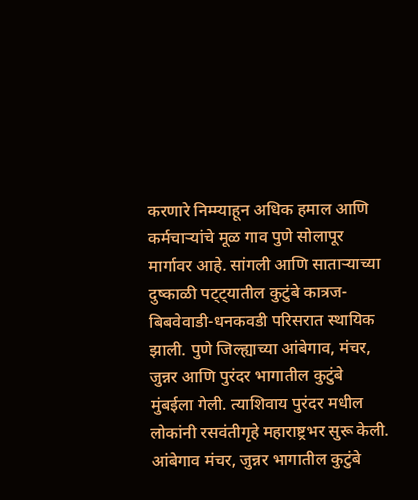करणारे निम्म्याहून अधिक हमाल आणि कर्मचाऱ्यांचे मूळ गाव पुणे सोलापूर मार्गावर आहे. सांगली आणि साताऱ्याच्या दुष्काळी पट्ट्यातील कुटुंबे कात्रज-बिबवेवाडी-धनकवडी परिसरात स्थायिक झाली. पुणे जिल्ह्याच्या आंबेगाव, मंचर, जुन्नर आणि पुरंदर भागातील कुटुंबे मुंबईला गेली. त्याशिवाय पुरंदर मधील लोकांनी रसवंतीगृहे महाराष्ट्रभर सुरू केली. आंबेगाव मंचर, जुन्नर भागातील कुटुंबे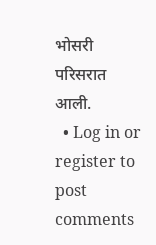भोसरी परिसरात आली.
  • Log in or register to post comments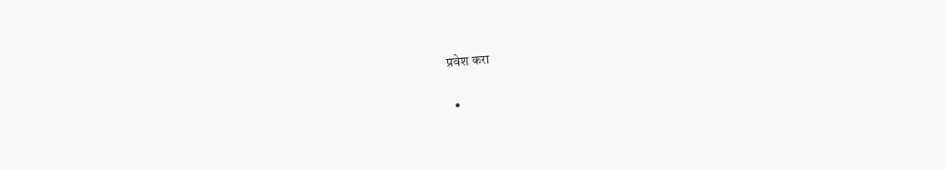प्रवेश करा

  •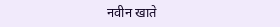नवीन खाते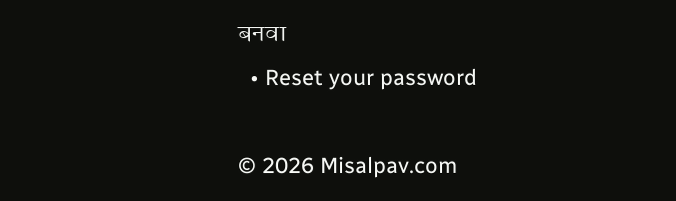बनवा
  • Reset your password

© 2026 Misalpav.com